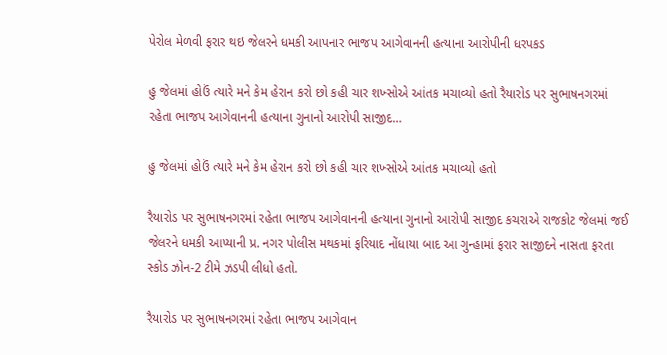પેરોલ મેળવી ફરાર થઇ જેલરને ધમકી આપનાર ભાજપ આગેવાનની હત્યાના આરોપીની ધરપકડ

હુ જેલમાં હોઉં ત્યારે મને કેમ હેરાન કરો છો કહી ચાર શખ્સોએ આંતક મચાવ્યો હતો રૈયારોડ પર સુભાષનગરમાં રહેતા ભાજપ આગેવાનની હત્યાના ગુનાનો આરોપી સાજીદ…

હુ જેલમાં હોઉં ત્યારે મને કેમ હેરાન કરો છો કહી ચાર શખ્સોએ આંતક મચાવ્યો હતો

રૈયારોડ પર સુભાષનગરમાં રહેતા ભાજપ આગેવાનની હત્યાના ગુનાનો આરોપી સાજીદ કચરાએ રાજકોટ જેલમાં જઈ જેલરને ધમકી આપ્યાની પ્ર. નગર પોલીસ મથકમાં ફરિયાદ નોંધાયા બાદ આ ગુન્હામાં ફરાર સાજીદને નાસતા ફરતા સ્કોડ ઝોન-2 ટીમે ઝડપી લીધો હતો.

રૈયારોડ પર સુભાષનગરમાં રહેતા ભાજપ આગેવાન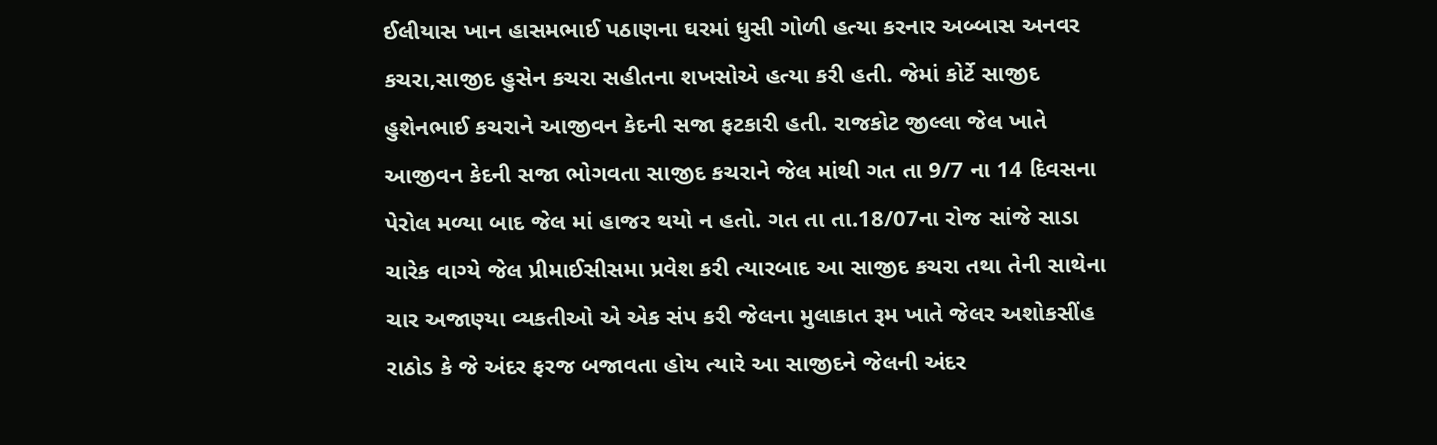ઈલીયાસ ખાન હાસમભાઈ પઠાણના ઘરમાં ધુસી ગોળી હત્યા કરનાર અબ્બાસ અનવર કચરા,સાજીદ હુસેન કચરા સહીતના શખસોએ હત્યા કરી હતી. જેમાં કોર્ટે સાજીદ હુશેનભાઈ કચરાને આજીવન કેદની સજા ફટકારી હતી. રાજકોટ જીલ્લા જેલ ખાતે આજીવન કેદની સજા ભોગવતા સાજીદ કચરાને જેલ માંથી ગત તા 9/7 ના 14 દિવસના પેરોલ મળ્યા બાદ જેલ માં હાજર થયો ન હતો. ગત તા તા.18/07ના રોજ સાંજે સાડા ચારેક વાગ્યે જેલ પ્રીમાઈસીસમા પ્રવેશ કરી ત્યારબાદ આ સાજીદ કચરા તથા તેની સાથેના ચાર અજાણ્યા વ્યકતીઓ એ એક સંપ કરી જેલના મુલાકાત રૂમ ખાતે જેલર અશોકસીંહ રાઠોડ કે જે અંદર ફરજ બજાવતા હોય ત્યારે આ સાજીદને જેલની અંદર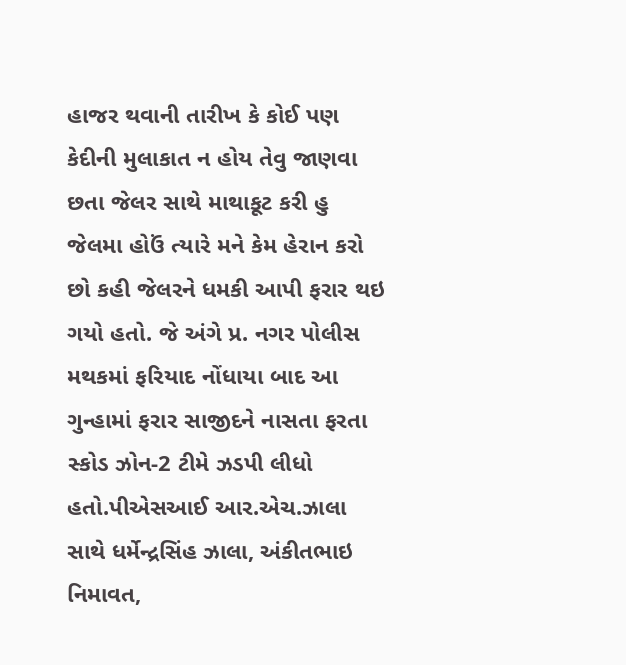હાજર થવાની તારીખ કે કોઈ પણ કેદીની મુલાકાત ન હોય તેવુ જાણવા છતા જેલર સાથે માથાકૂટ કરી હુ જેલમા હોઉં ત્યારે મને કેમ હેરાન કરો છો કહી જેલરને ધમકી આપી ફરાર થઇ ગયો હતો. જે અંગે પ્ર. નગર પોલીસ મથકમાં ફરિયાદ નોંધાયા બાદ આ ગુન્હામાં ફરાર સાજીદને નાસતા ફરતા સ્કોડ ઝોન-2 ટીમે ઝડપી લીધો હતો.પીએસઆઈ આર.એચ.ઝાલા સાથે ધર્મેન્દ્રસિંહ ઝાલા, અંકીતભાઇ નિમાવત,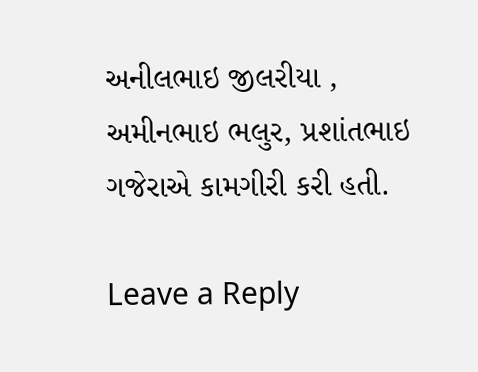અનીલભાઇ જીલરીયા , અમીનભાઇ ભલુર, પ્રશાંતભાઇ ગજેરાએ કામગીરી કરી હતી.

Leave a Reply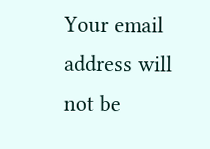Your email address will not be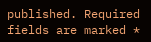published. Required fields are marked *